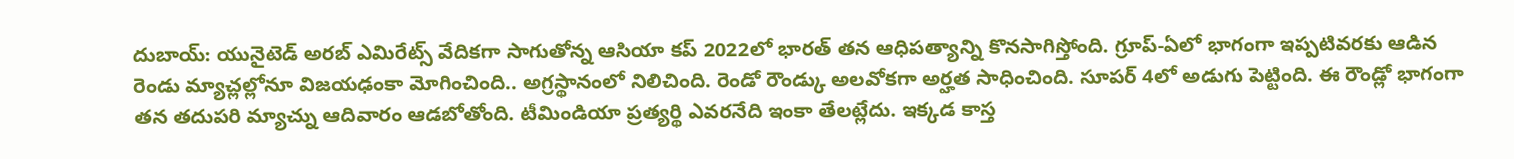దుబాయ్: యునైటెడ్ అరబ్ ఎమిరేట్స్ వేదికగా సాగుతోన్న ఆసియా కప్ 2022లో భారత్ తన ఆధిపత్యాన్ని కొనసాగిస్తోంది. గ్రూప్-ఏలో భాగంగా ఇప్పటివరకు ఆడిన రెండు మ్యాచ్లల్లోనూ విజయఢంకా మోగించింది.. అగ్రస్థానంలో నిలిచింది. రెండో రౌండ్కు అలవోకగా అర్హత సాధించింది. సూపర్ 4లో అడుగు పెట్టింది. ఈ రౌండ్లో భాగంగా తన తదుపరి మ్యాచ్ను ఆదివారం ఆడబోతోంది. టీమిండియా ప్రత్యర్థి ఎవరనేది ఇంకా తేలట్లేదు. ఇక్కడ కాస్త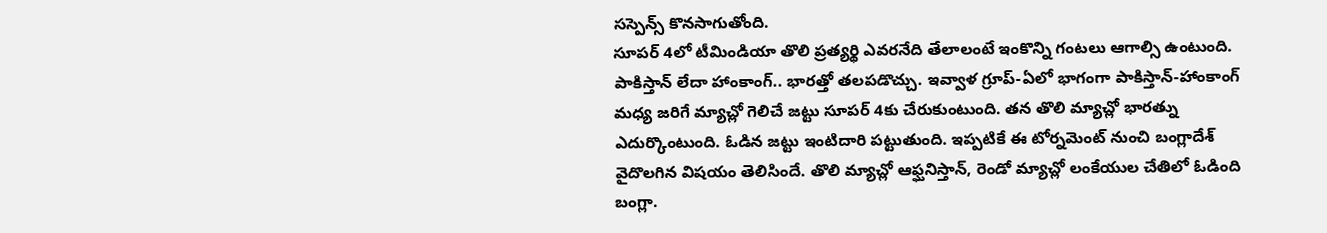సస్పెన్స్ కొనసాగుతోంది.
సూపర్ 4లో టీమిండియా తొలి ప్రత్యర్థి ఎవరనేది తేలాలంటే ఇంకొన్ని గంటలు ఆగాల్సి ఉంటుంది. పాకిస్తాన్ లేదా హాంకాంగ్.. భారత్తో తలపడొచ్చు. ఇవ్వాళ గ్రూప్-ఏలో భాగంగా పాకిస్తాన్-హాంకాంగ్ మధ్య జరిగే మ్యాచ్లో గెలిచే జట్టు సూపర్ 4కు చేరుకుంటుంది. తన తొలి మ్యాచ్లో భారత్ను ఎదుర్కొంటుంది. ఓడిన జట్టు ఇంటిదారి పట్టుతుంది. ఇప్పటికే ఈ టోర్నమెంట్ నుంచి బంగ్లాదేశ్ వైదొలగిన విషయం తెలిసిందే. తొలి మ్యాచ్లో ఆఫ్ఘనిస్తాన్, రెండో మ్యాచ్లో లంకేయుల చేతిలో ఓడింది బంగ్లా.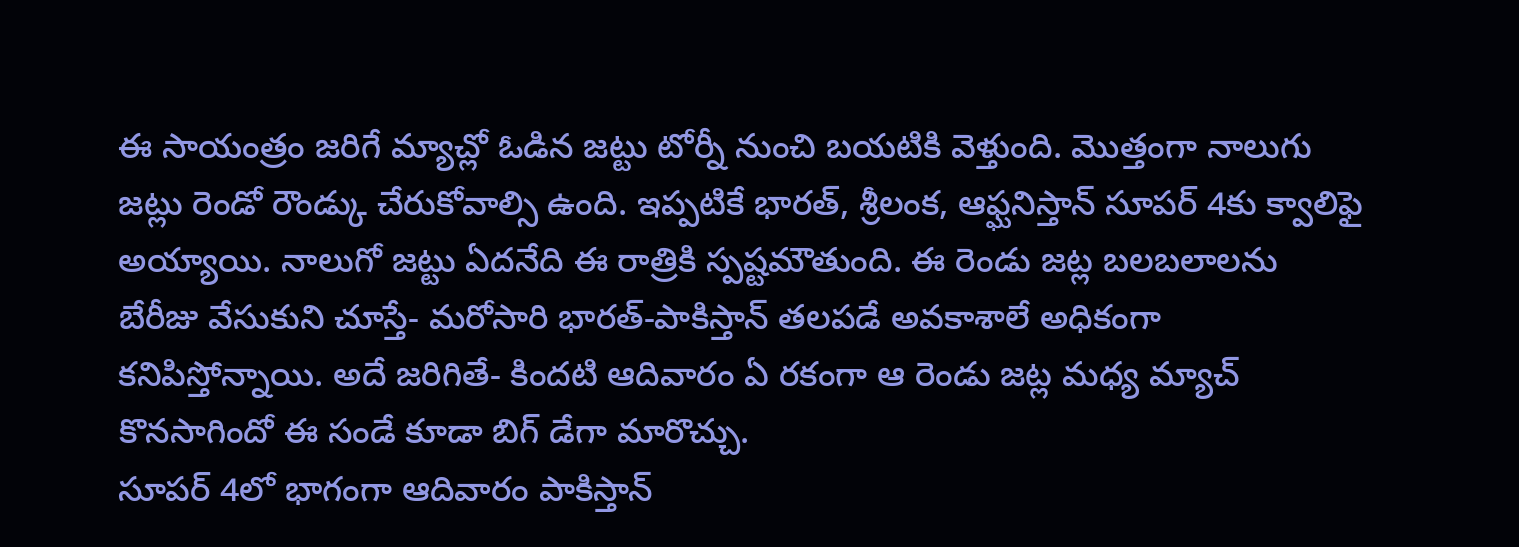ఈ సాయంత్రం జరిగే మ్యాచ్లో ఓడిన జట్టు టోర్నీ నుంచి బయటికి వెళ్తుంది. మొత్తంగా నాలుగు జట్లు రెండో రౌండ్కు చేరుకోవాల్సి ఉంది. ఇప్పటికే భారత్, శ్రీలంక, ఆఫ్ఘనిస్తాన్ సూపర్ 4కు క్వాలిఫై అయ్యాయి. నాలుగో జట్టు ఏదనేది ఈ రాత్రికి స్పష్టమౌతుంది. ఈ రెండు జట్ల బలబలాలను బేరీజు వేసుకుని చూస్తే- మరోసారి భారత్-పాకిస్తాన్ తలపడే అవకాశాలే అధికంగా కనిపిస్తోన్నాయి. అదే జరిగితే- కిందటి ఆదివారం ఏ రకంగా ఆ రెండు జట్ల మధ్య మ్యాచ్ కొనసాగిందో ఈ సండే కూడా బిగ్ డేగా మారొచ్చు.
సూపర్ 4లో భాగంగా ఆదివారం పాకిస్తాన్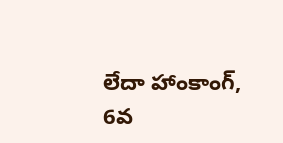లేదా హాంకాంగ్, 6వ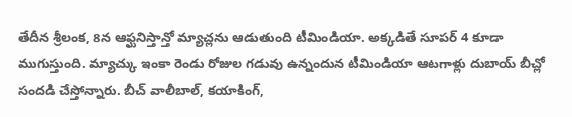తేదీన శ్రీలంక, 8న ఆఫ్ఘనిస్తాన్తో మ్యాచ్లను ఆడుతుంది టీమిండియా. అక్కడితే సూపర్ 4 కూడా ముగుస్తుంది. మ్యాచ్కు ఇంకా రెండు రోజుల గడువు ఉన్నందున టీమిండియా ఆటగాళ్లు దుబాయ్ బీచ్లో సందడి చేస్తోన్నారు. బీచ్ వాలీబాల్, కయాకింగ్,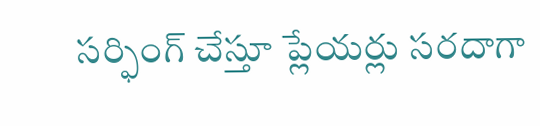సర్ఫింగ్ చేస్తూ ప్లేయర్లు సరదాగా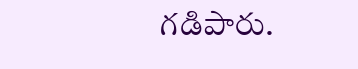గడిపారు.